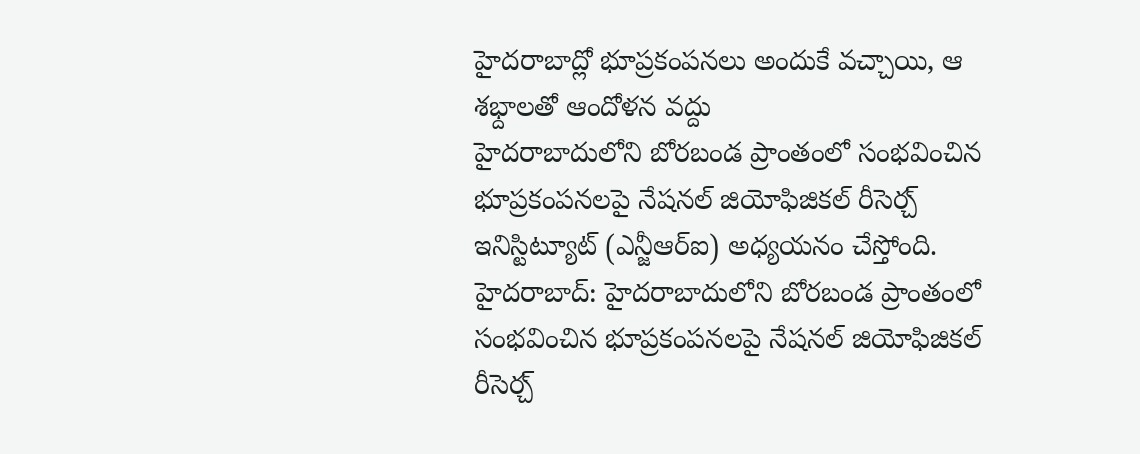హైదరాబాద్లో భూప్రకంపనలు అందుకే వచ్చాయి, ఆ శభ్దాలతో ఆందోళన వద్దు
హైదరాబాదులోని బోరబండ ప్రాంతంలో సంభవించిన భూప్రకంపనలపై నేషనల్ జియోఫిజికల్ రీసెర్చ్ ఇనిస్టిట్యూట్ (ఎన్జీఆర్ఐ) అధ్యయనం చేస్తోంది.
హైదరాబాద్: హైదరాబాదులోని బోరబండ ప్రాంతంలో సంభవించిన భూప్రకంపనలపై నేషనల్ జియోఫిజికల్ రీసెర్చ్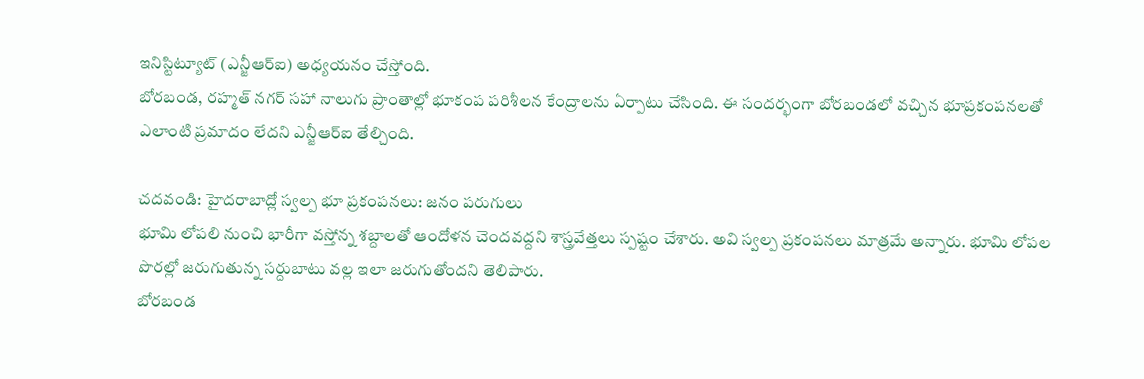ఇనిస్టిట్యూట్ (ఎన్జీఆర్ఐ) అధ్యయనం చేస్తోంది.
బోరబండ, రహ్మత్ నగర్ సహా నాలుగు ప్రాంతాల్లో భూకంప పరిశీలన కేంద్రాలను ఏర్పాటు చేసింది. ఈ సందర్భంగా బోరబండలో వచ్చిన భూప్రకంపనలతో ఎలాంటి ప్రమాదం లేదని ఎన్జీఆర్ఐ తేల్చింది.

చదవండి: హైదరాబాద్లో స్వల్ప భూ ప్రకంపనలు: జనం పరుగులు
భూమి లోపలి నుంచి భారీగా వస్తోన్న శబ్దాలతో ఆందోళన చెందవద్దని శాస్త్రవేత్తలు స్పష్టం చేశారు. అవి స్వల్ప ప్రకంపనలు మాత్రమే అన్నారు. భూమి లోపల పొరల్లో జరుగుతున్న సర్దుబాటు వల్ల ఇలా జరుగుతోందని తెలిపారు.
బోరబండ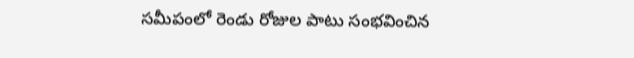సమీపంలో రెండు రోజుల పాటు సంభవించిన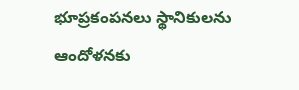భూప్రకంపనలు స్థానికులను ఆందోళనకు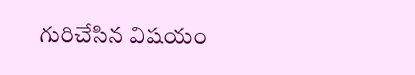గురిచేసిన విషయం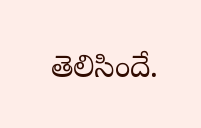తెలిసిందే.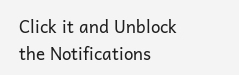Click it and Unblock the Notifications